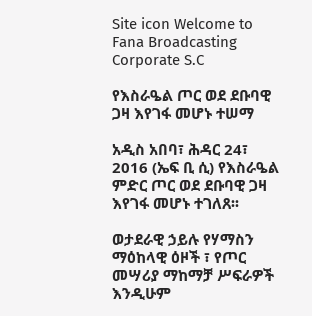Site icon Welcome to Fana Broadcasting Corporate S.C

የእስራዔል ጦር ወደ ደቡባዊ ጋዛ እየገፋ መሆኑ ተሠማ

አዲስ አበባ፣ ሕዳር 24፣ 2016 (ኤፍ ቢ ሲ) የእስራዔል ምድር ጦር ወደ ደቡባዊ ጋዛ እየገፋ መሆኑ ተገለጸ፡፡

ወታደራዊ ኃይሉ የሃማስን ማዕከላዊ ዕዞች ፣ የጦር መሣሪያ ማከማቻ ሥፍራዎች እንዲሁም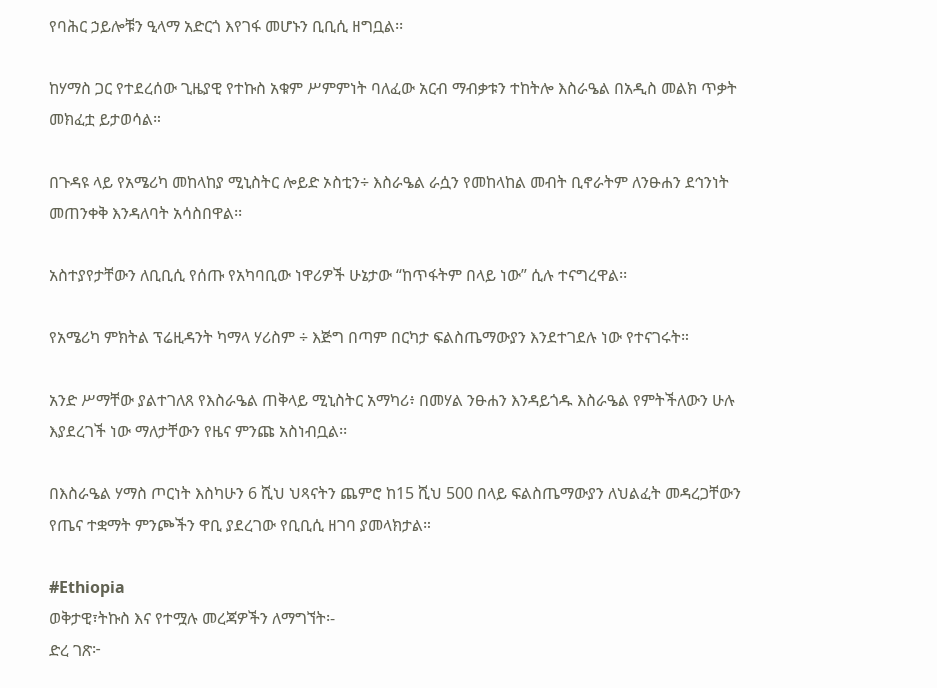የባሕር ኃይሎቹን ዒላማ አድርጎ እየገፋ መሆኑን ቢቢሲ ዘግቧል፡፡

ከሃማስ ጋር የተደረሰው ጊዜያዊ የተኩስ አቁም ሥምምነት ባለፈው አርብ ማብቃቱን ተከትሎ እስራዔል በአዲስ መልክ ጥቃት መክፈቷ ይታወሳል።

በጉዳዩ ላይ የአሜሪካ መከላከያ ሚኒስትር ሎይድ ኦስቲን÷ እስራዔል ራሷን የመከላከል መብት ቢኖራትም ለንፁሐን ደኅንነት መጠንቀቅ እንዳለባት አሳስበዋል፡፡

አስተያየታቸውን ለቢቢሲ የሰጡ የአካባቢው ነዋሪዎች ሁኔታው “ከጥፋትም በላይ ነው” ሲሉ ተናግረዋል፡፡

የአሜሪካ ምክትል ፕሬዚዳንት ካማላ ሃሪስም ÷ እጅግ በጣም በርካታ ፍልስጤማውያን እንደተገደሉ ነው የተናገሩት።

አንድ ሥማቸው ያልተገለጸ የእስራዔል ጠቅላይ ሚኒስትር አማካሪ፥ በመሃል ንፁሐን እንዳይጎዱ እስራዔል የምትችለውን ሁሉ እያደረገች ነው ማለታቸውን የዜና ምንጩ አስነብቧል፡፡

በእስራዔል ሃማስ ጦርነት እስካሁን 6 ሺህ ህጻናትን ጨምሮ ከ15 ሺህ 500 በላይ ፍልስጤማውያን ለህልፈት መዳረጋቸውን የጤና ተቋማት ምንጮችን ዋቢ ያደረገው የቢቢሲ ዘገባ ያመላክታል።

#Ethiopia
ወቅታዊ፣ትኩስ እና የተሟሉ መረጃዎችን ለማግኘት፡-
ድረ ገጽ፦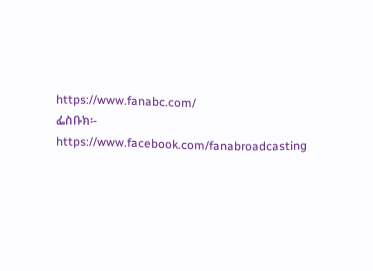https://www.fanabc.com/
ፌስቡክ፡- https://www.facebook.com/fanabroadcasting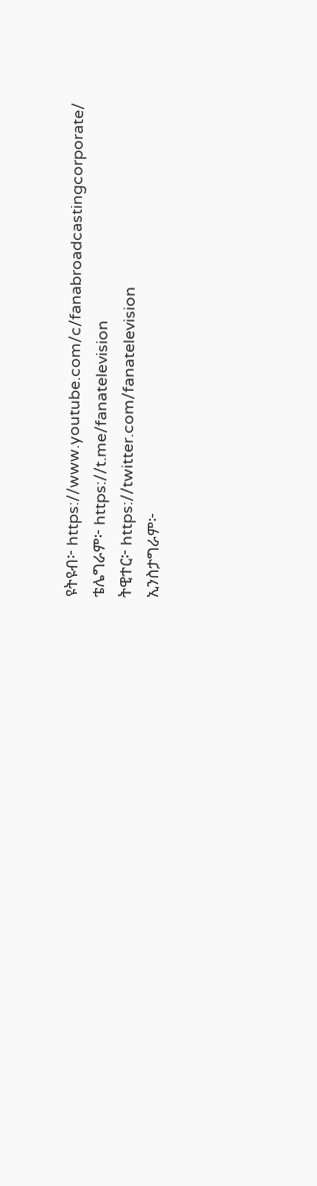ዩትዩብ፦ https://www.youtube.com/c/fanabroadcastingcorporate/
ቴሌግራም፦ https://t.me/fanatelevision
ትዊተር፦ https://twitter.com/fanatelevision
ኢንስታግራም፦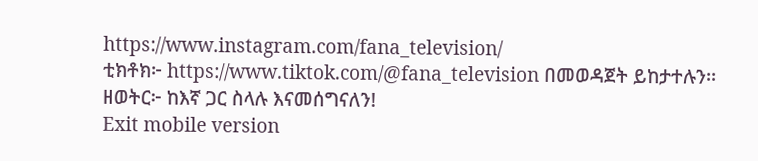https://www.instagram.com/fana_television/
ቲክቶክ፦ https://www.tiktok.com/@fana_television በመወዳጀት ይከታተሉን፡፡
ዘወትር፦ ከእኛ ጋር ስላሉ እናመሰግናለን!
Exit mobile version